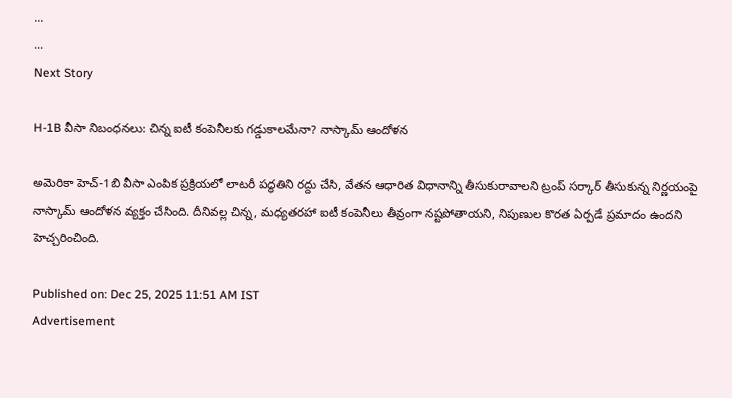...
...
Next Story

H-1B వీసా నిబంధనలు: చిన్న ఐటీ కంపెనీలకు గడ్డుకాలమేనా? నాస్కామ్ ఆందోళన

అమెరికా హెచ్-1బి వీసా ఎంపిక ప్రక్రియలో లాటరీ పద్ధతిని రద్దు చేసి, వేతన ఆధారిత విధానాన్ని తీసుకురావాలని ట్రంప్ సర్కార్ తీసుకున్న నిర్ణయంపై నాస్కామ్ ఆందోళన వ్యక్తం చేసింది. దీనివల్ల చిన్న, మధ్యతరహా ఐటీ కంపెనీలు తీవ్రంగా నష్టపోతాయని, నిపుణుల కొరత ఏర్పడే ప్రమాదం ఉందని హెచ్చరించింది.

Published on: Dec 25, 2025 11:51 AM IST
Advertisement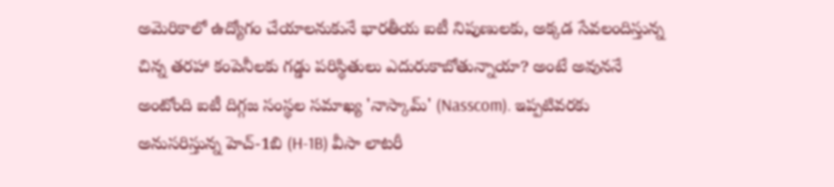అమెరికాలో ఉద్యోగం చేయాలనుకునే భారతీయ ఐటీ నిపుణులకు, అక్కడ సేవలందిస్తున్న చిన్న తరహా కంపెనీలకు గడ్డు పరిస్థితులు ఎదురుకాబోతున్నాయా? అంటే అవుననే అంటోంది ఐటీ దిగ్గజ సంస్థల సమాఖ్య 'నాస్కామ్' (Nasscom). ఇప్పటివరకు అనుసరిస్తున్న హెచ్-1బి (H-1B) వీసా లాటరీ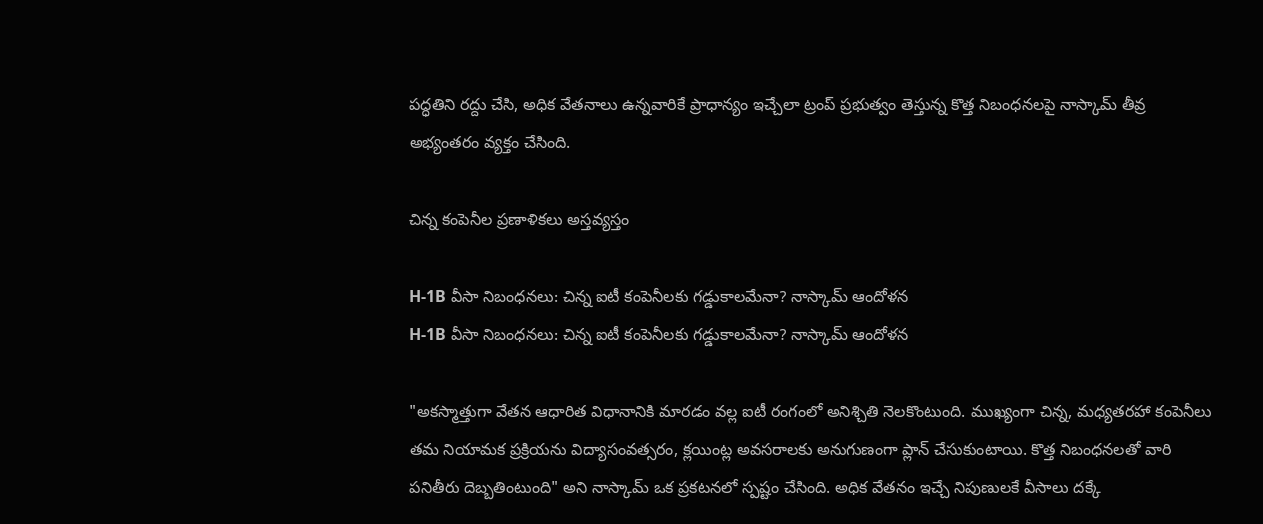పద్ధతిని రద్దు చేసి, అధిక వేతనాలు ఉన్నవారికే ప్రాధాన్యం ఇచ్చేలా ట్రంప్ ప్రభుత్వం తెస్తున్న కొత్త నిబంధనలపై నాస్కామ్ తీవ్ర అభ్యంతరం వ్యక్తం చేసింది.

చిన్న కంపెనీల ప్రణాళికలు అస్తవ్యస్తం

H-1B వీసా నిబంధనలు: చిన్న ఐటీ కంపెనీలకు గడ్డుకాలమేనా? నాస్కామ్ ఆందోళన
H-1B వీసా నిబంధనలు: చిన్న ఐటీ కంపెనీలకు గడ్డుకాలమేనా? నాస్కామ్ ఆందోళన

"అకస్మాత్తుగా వేతన ఆధారిత విధానానికి మారడం వల్ల ఐటీ రంగంలో అనిశ్చితి నెలకొంటుంది. ముఖ్యంగా చిన్న, మధ్యతరహా కంపెనీలు తమ నియామక ప్రక్రియను విద్యాసంవత్సరం, క్లయింట్ల అవసరాలకు అనుగుణంగా ప్లాన్ చేసుకుంటాయి. కొత్త నిబంధనలతో వారి పనితీరు దెబ్బతింటుంది" అని నాస్కామ్ ఒక ప్రకటనలో స్పష్టం చేసింది. అధిక వేతనం ఇచ్చే నిపుణులకే వీసాలు దక్కే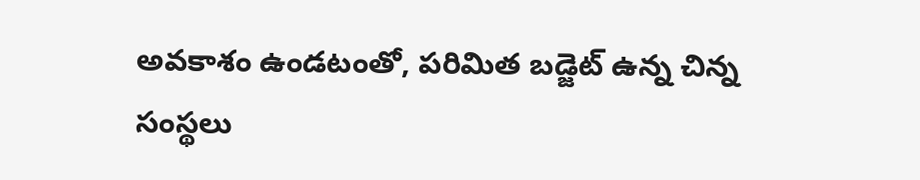అవకాశం ఉండటంతో, పరిమిత బడ్జెట్ ఉన్న చిన్న సంస్థలు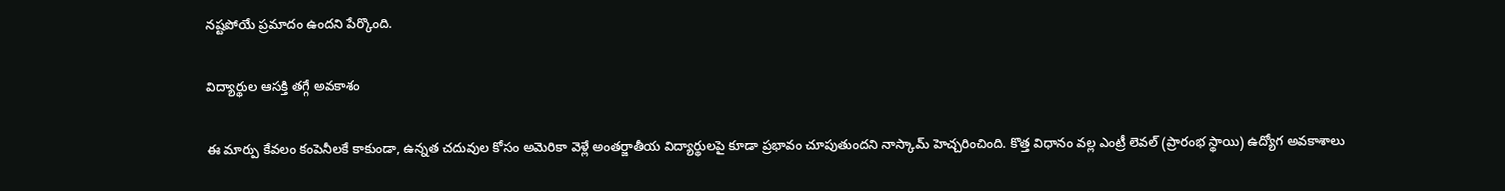నష్టపోయే ప్రమాదం ఉందని పేర్కొంది.

విద్యార్థుల ఆసక్తి తగ్గే అవకాశం

ఈ మార్పు కేవలం కంపెనీలకే కాకుండా, ఉన్నత చదువుల కోసం అమెరికా వెళ్లే అంతర్జాతీయ విద్యార్థులపై కూడా ప్రభావం చూపుతుందని నాస్కామ్ హెచ్చరించింది. కొత్త విధానం వల్ల ఎంట్రీ లెవల్ (ప్రారంభ స్థాయి) ఉద్యోగ అవకాశాలు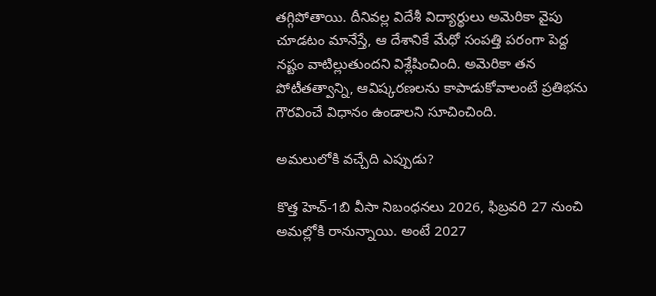తగ్గిపోతాయి. దీనివల్ల విదేశీ విద్యార్థులు అమెరికా వైపు చూడటం మానేస్తే, ఆ దేశానికే మేధో సంపత్తి పరంగా పెద్ద నష్టం వాటిల్లుతుందని విశ్లేషించింది. అమెరికా తన పోటీతత్వాన్ని, ఆవిష్కరణలను కాపాడుకోవాలంటే ప్రతిభను గౌరవించే విధానం ఉండాలని సూచించింది.

అమలులోకి వచ్చేది ఎప్పుడు?

కొత్త హెచ్-1బి వీసా నిబంధనలు 2026, ఫిబ్రవరి 27 నుంచి అమల్లోకి రానున్నాయి. అంటే 2027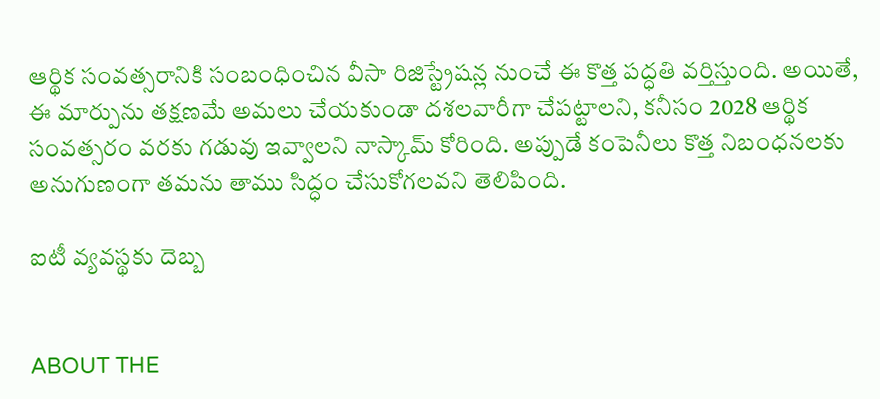ఆర్థిక సంవత్సరానికి సంబంధించిన వీసా రిజిస్ట్రేషన్ల నుంచే ఈ కొత్త పద్ధతి వర్తిస్తుంది. అయితే, ఈ మార్పును తక్షణమే అమలు చేయకుండా దశలవారీగా చేపట్టాలని, కనీసం 2028 ఆర్థిక సంవత్సరం వరకు గడువు ఇవ్వాలని నాస్కామ్ కోరింది. అప్పుడే కంపెనీలు కొత్త నిబంధనలకు అనుగుణంగా తమను తాము సిద్ధం చేసుకోగలవని తెలిపింది.

ఐటీ వ్యవస్థకు దెబ్బ


ABOUT THE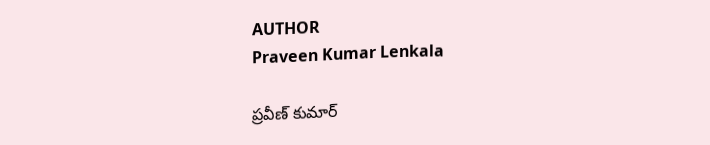AUTHOR
Praveen Kumar Lenkala

ప్రవీణ్ కుమార్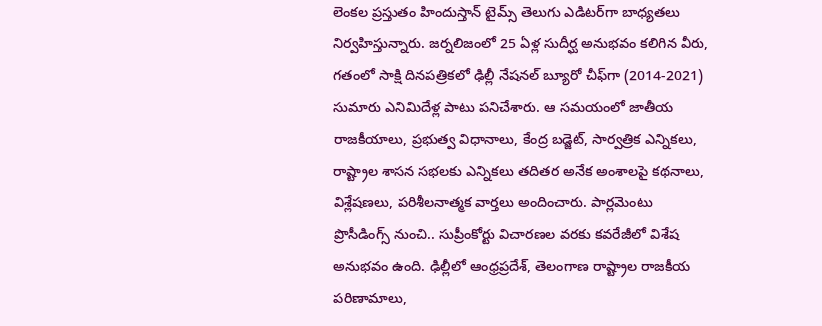లెంకల ప్రస్తుతం హిందుస్తాన్ టైమ్స్ తెలుగు ఎడిటర్‌గా బాధ్యతలు నిర్వహిస్తున్నారు. జర్నలిజంలో 25 ఏళ్ల సుదీర్ఘ అనుభవం కలిగిన వీరు, గతంలో సాక్షి దినపత్రికలో ఢిల్లీ నేషనల్ బ్యూరో చీఫ్‌గా (2014-2021) సుమారు ఎనిమిదేళ్ల పాటు పనిచేశారు. ఆ సమయంలో జాతీయ రాజకీయాలు, ప్రభుత్వ విధానాలు, కేంద్ర బడ్జెట్, సార్వత్రిక ఎన్నికలు, రాష్ట్రాల శాసన సభలకు ఎన్నికలు తదితర అనేక అంశాలపై కథనాలు, విశ్లేషణలు, పరిశీలనాత్మక వార్తలు అందించారు. పార్లమెంటు ప్రొసీడింగ్స్ నుంచి.. సుప్రీంకోర్టు విచారణల వరకు కవరేజీలో విశేష అనుభవం ఉంది. ఢిల్లీలో ఆంధ్రప్రదేశ్, తెలంగాణ రాష్ట్రాల రాజకీయ పరిణామాలు,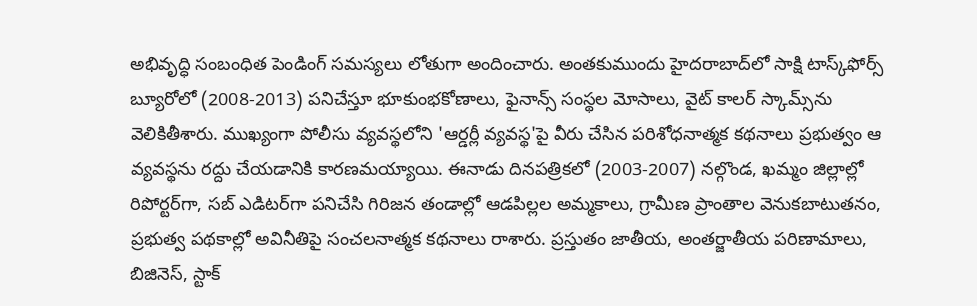అభివృద్ధి సంబంధిత పెండింగ్ సమస్యలు లోతుగా అందించారు. అంతకుముందు హైదరాబాద్‌లో సాక్షి టాస్క్‌ఫోర్స్ బ్యూరోలో (2008-2013) పనిచేస్తూ భూకుంభకోణాలు, ఫైనాన్స్ సంస్థల మోసాలు, వైట్ కాలర్ స్కామ్స్‌ను వెలికితీశారు. ముఖ్యంగా పోలీసు వ్యవస్థలోని 'ఆర్డర్లీ వ్యవస్థ'పై వీరు చేసిన పరిశోధనాత్మక కథనాలు ప్రభుత్వం ఆ వ్యవస్థను రద్దు చేయడానికి కారణమయ్యాయి. ఈనాడు దినపత్రికలో (2003-2007) నల్గొండ, ఖమ్మం జిల్లాల్లో రిపోర్టర్‌గా, సబ్ ఎడిటర్‌గా పనిచేసి గిరిజన తండాల్లో ఆడపిల్లల అమ్మకాలు, గ్రామీణ ప్రాంతాల వెనుకబాటుతనం, ప్రభుత్వ పథకాల్లో అవినీతిపై సంచలనాత్మక కథనాలు రాశారు. ప్రస్తుతం జాతీయ, అంతర్జాతీయ పరిణామాలు, బిజినెస్, స్టాక్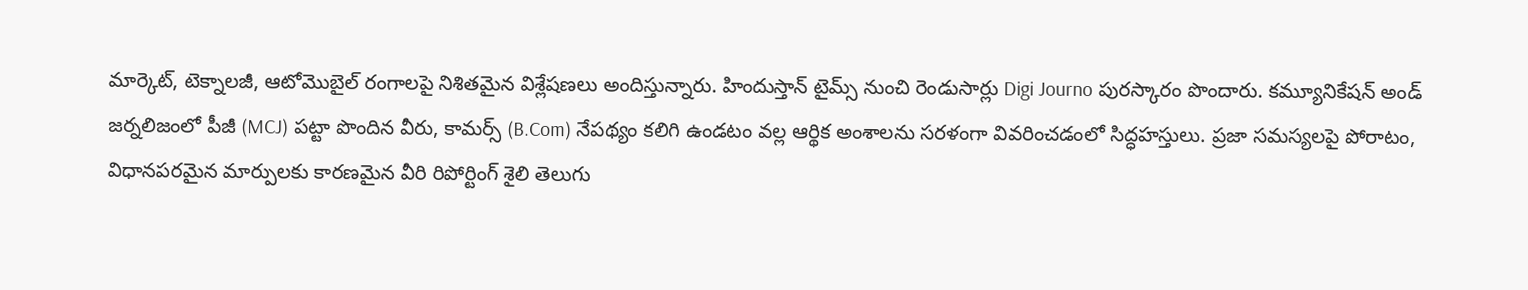మార్కెట్, టెక్నాలజీ, ఆటోమొబైల్ రంగాలపై నిశితమైన విశ్లేషణలు అందిస్తున్నారు. హిందుస్తాన్ టైమ్స్ నుంచి రెండుసార్లు Digi Journo పురస్కారం పొందారు. కమ్యూనికేషన్ అండ్ జర్నలిజంలో పీజీ (MCJ) పట్టా పొందిన వీరు, కామర్స్ (B.Com) నేపథ్యం కలిగి ఉండటం వల్ల ఆర్థిక అంశాలను సరళంగా వివరించడంలో సిద్ధహస్తులు. ప్రజా సమస్యలపై పోరాటం, విధానపరమైన మార్పులకు కారణమైన వీరి రిపోర్టింగ్ శైలి తెలుగు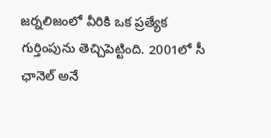జర్నలిజంలో వీరికి ఒక ప్రత్యేక గుర్తింపును తెచ్చిపెట్టింది. 2001లో సీ ఛానెల్ అనే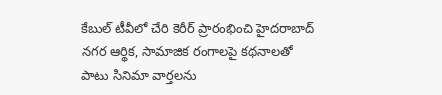కేబుల్ టీవీలో చేరి కెరీర్ ప్రారంభించి హైదరాబాద్ నగర ఆర్థిక, సామాజిక రంగాలపై కథనాలతో పాటు సినిమా వార్తలను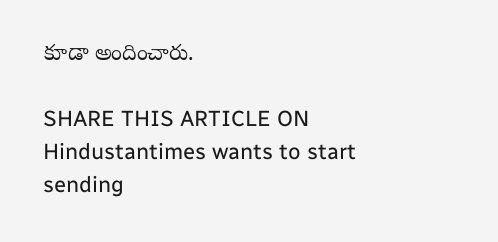కూడా అందించారు.

SHARE THIS ARTICLE ON
Hindustantimes wants to start sending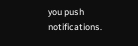you push notifications.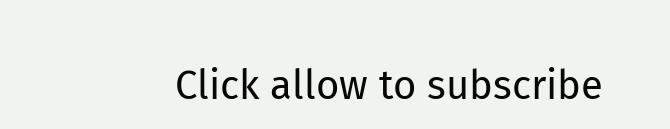Click allow to subscribe